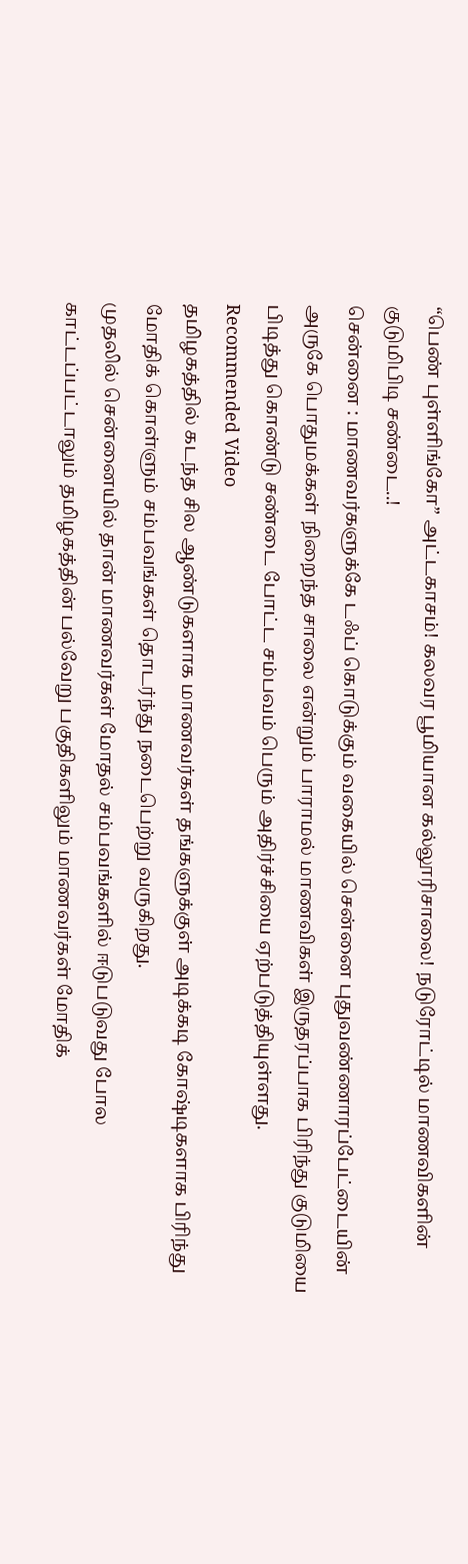“பெண் புள்ளிங்கோ” அட்டகாசம்! கலவர பூமியான கல்லூரிசாலை! நடுரோட்டில் மாணவிகளின் குடுமிபிடி சண்டை..!
சென்னை : மாணவர்களுக்கே டஃப் கொடுக்கும் வகையில் சென்னை புதுவண்ணாரப்பேட்டையின் அருகே பொதுமக்கள் நிறைந்த சாலை என்றும் பாராமல் மாணவிகள் இருதரப்பாக பிரிந்து குடுமியை பிடித்து கொண்டு சண்டை போட்ட சம்பவம் பெரும் அதிர்ச்சியை ஏற்படுத்தியுள்ளது.
Recommended Video
தமிழகத்தில் கடந்த சில ஆண்டுகளாக மாணவர்கள் தங்களுக்குள் அடிக்கடி கோஷ்டிகளாக பிரிந்து மோதிக் கொள்ளும் சம்பவங்கள் தொடர்ந்து நடைபெற்று வருகிறது.
முதலில் சென்னையில் தான் மாணவர்கள் மோதல் சம்பவங்களில் ஈடுபடுவது போல காட்டப்பட்டாலும் தமிழகத்தின் பல்வேறு பகுதிகளிலும் மாணவர்கள் மோதிக்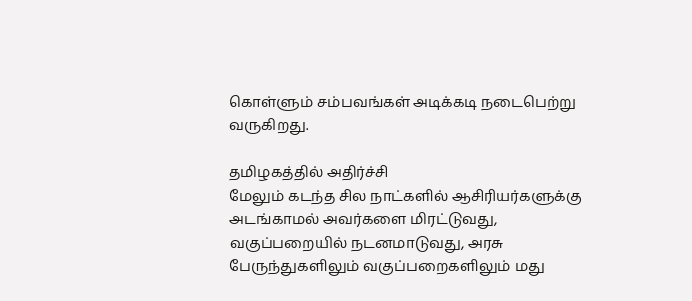கொள்ளும் சம்பவங்கள் அடிக்கடி நடைபெற்று வருகிறது.

தமிழகத்தில் அதிர்ச்சி
மேலும் கடந்த சில நாட்களில் ஆசிரியர்களுக்கு அடங்காமல் அவர்களை மிரட்டுவது, வகுப்பறையில் நடனமாடுவது, அரசு பேருந்துகளிலும் வகுப்பறைகளிலும் மது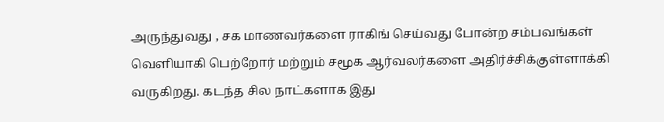அருந்துவது , சக மாணவர்களை ராகிங் செய்வது போன்ற சம்பவங்கள் வெளியாகி பெற்றோர் மற்றும் சமூக ஆர்வலர்களை அதிர்ச்சிக்குள்ளாக்கி வருகிறது. கடந்த சில நாட்களாக இது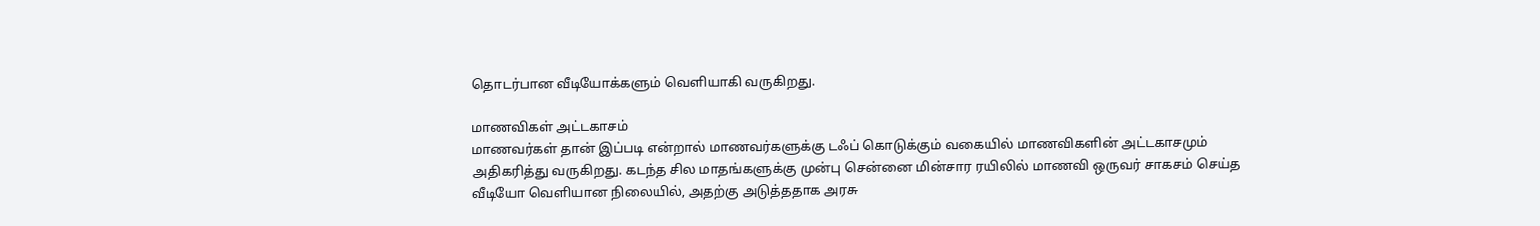தொடர்பான வீடியோக்களும் வெளியாகி வருகிறது.

மாணவிகள் அட்டகாசம்
மாணவர்கள் தான் இப்படி என்றால் மாணவர்களுக்கு டஃப் கொடுக்கும் வகையில் மாணவிகளின் அட்டகாசமும் அதிகரித்து வருகிறது. கடந்த சில மாதங்களுக்கு முன்பு சென்னை மின்சார ரயிலில் மாணவி ஒருவர் சாகசம் செய்த வீடியோ வெளியான நிலையில், அதற்கு அடுத்ததாக அரசு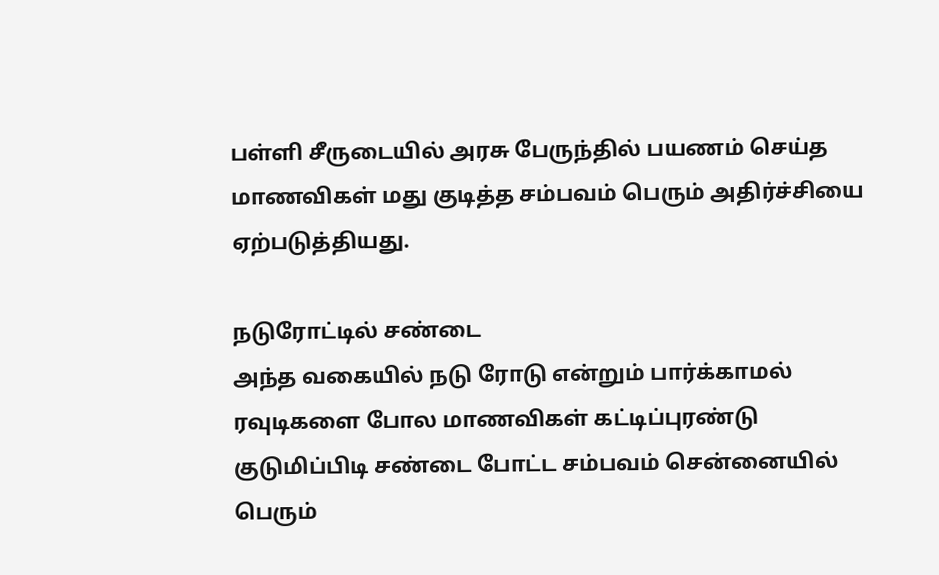பள்ளி சீருடையில் அரசு பேருந்தில் பயணம் செய்த மாணவிகள் மது குடித்த சம்பவம் பெரும் அதிர்ச்சியை ஏற்படுத்தியது.

நடுரோட்டில் சண்டை
அந்த வகையில் நடு ரோடு என்றும் பார்க்காமல் ரவுடிகளை போல மாணவிகள் கட்டிப்புரண்டு குடுமிப்பிடி சண்டை போட்ட சம்பவம் சென்னையில் பெரும்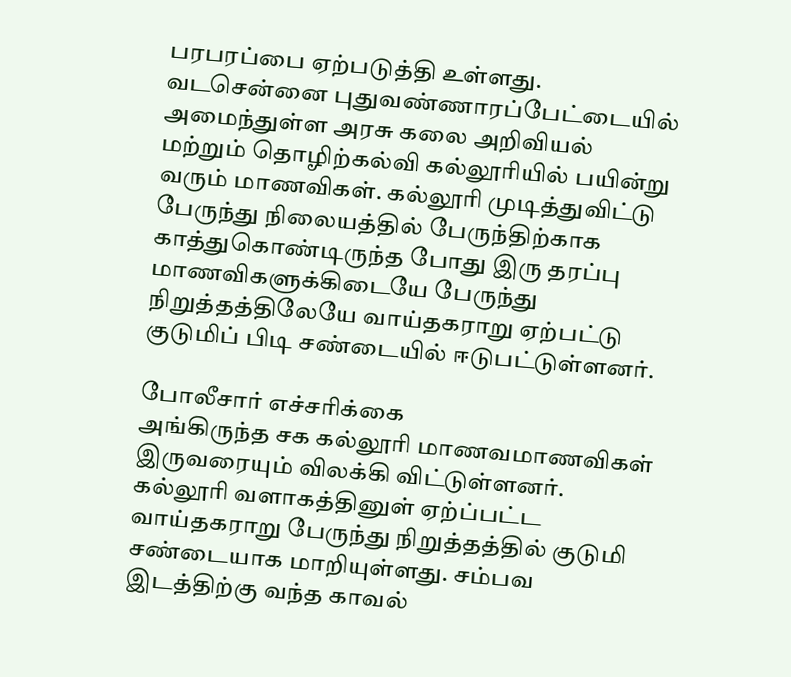பரபரப்பை ஏற்படுத்தி உள்ளது. வடசென்னை புதுவண்ணாரப்பேட்டையில் அமைந்துள்ள அரசு கலை அறிவியல் மற்றும் தொழிற்கல்வி கல்லூரியில் பயின்று வரும் மாணவிகள். கல்லூரி முடித்துவிட்டு பேருந்து நிலையத்தில் பேருந்திற்காக காத்துகொண்டிருந்த போது இரு தரப்பு மாணவிகளுக்கிடையே பேருந்து நிறுத்தத்திலேயே வாய்தகராறு ஏற்பட்டு குடுமிப் பிடி சண்டையில் ஈடுபட்டுள்ளனர்.

போலீசார் எச்சரிக்கை
அங்கிருந்த சக கல்லூரி மாணவமாணவிகள் இருவரையும் விலக்கி விட்டுள்ளனர். கல்லூரி வளாகத்தினுள் ஏற்ப்பட்ட வாய்தகராறு பேருந்து நிறுத்தத்தில் குடுமி சண்டையாக மாறியுள்ளது. சம்பவ இடத்திற்கு வந்த காவல்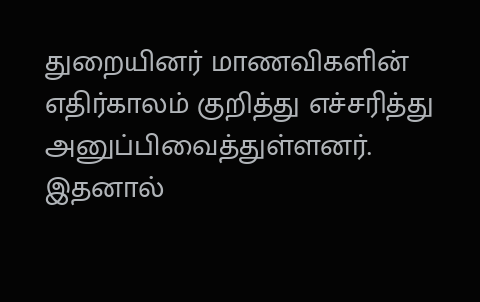துறையினர் மாணவிகளின் எதிர்காலம் குறித்து எச்சரித்து அனுப்பிவைத்துள்ளனர். இதனால்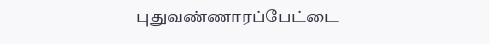புதுவண்ணாரப்பேட்டை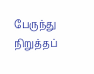பேருந்து நிறுத்தப்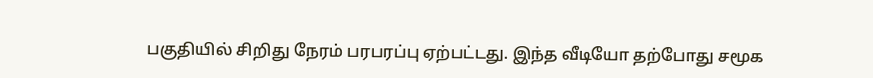பகுதியில் சிறிது நேரம் பரபரப்பு ஏற்பட்டது. இந்த வீடியோ தற்போது சமூக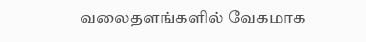வலைதளங்களில் வேகமாக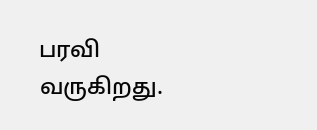பரவி வருகிறது.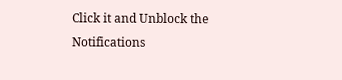Click it and Unblock the Notifications